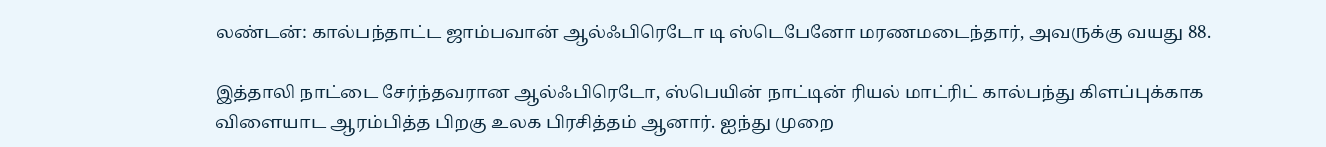லண்டன்: கால்பந்தாட்ட ஜாம்பவான் ஆல்ஃபிரெடோ டி ஸ்டெபேனோ மரணமடைந்தார், அவருக்கு வயது 88.

இத்தாலி நாட்டை சேர்ந்தவரான ஆல்ஃபிரெடோ, ஸ்பெயின் நாட்டின் ரியல் மாட்ரிட் கால்பந்து கிளப்புக்காக விளையாட ஆரம்பித்த பிறகு உலக பிரசித்தம் ஆனார். ஐந்து முறை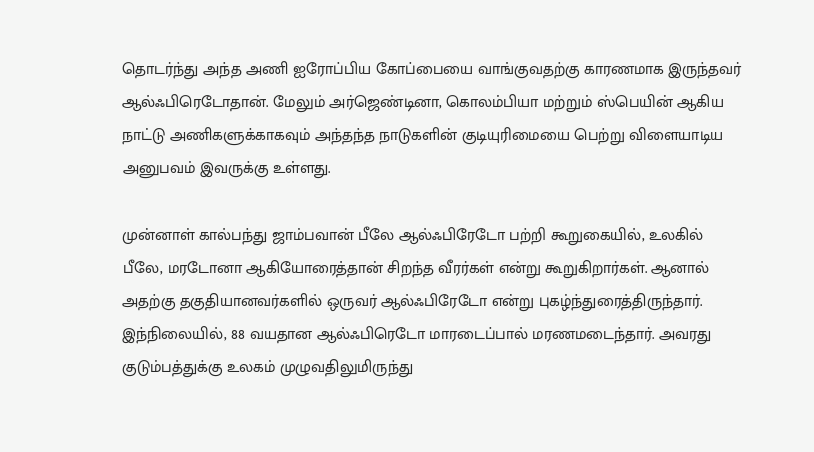தொடர்ந்து அந்த அணி ஐரோப்பிய கோப்பையை வாங்குவதற்கு காரணமாக இருந்தவர் ஆல்ஃபிரெடோதான். மேலும் அர்ஜெண்டினா, கொலம்பியா மற்றும் ஸ்பெயின் ஆகிய நாட்டு அணிகளுக்காகவும் அந்தந்த நாடுகளின் குடியுரிமையை பெற்று விளையாடிய அனுபவம் இவருக்கு உள்ளது.

முன்னாள் கால்பந்து ஜாம்பவான் பீலே ஆல்ஃபிரேடோ பற்றி கூறுகையில், உலகில் பீலே, மரடோனா ஆகியோரைத்தான் சிறந்த வீரர்கள் என்று கூறுகிறார்கள். ஆனால் அதற்கு தகுதியானவர்களில் ஒருவர் ஆல்ஃபிரேடோ என்று புகழ்ந்துரைத்திருந்தார். இந்நிலையில், 88 வயதான ஆல்ஃபிரெடோ மாரடைப்பால் மரணமடைந்தார். அவரது குடும்பத்துக்கு உலகம் முழுவதிலுமிருந்து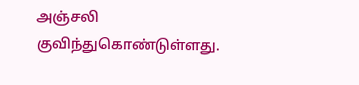அஞ்சலி குவிந்துகொண்டுள்ளது.